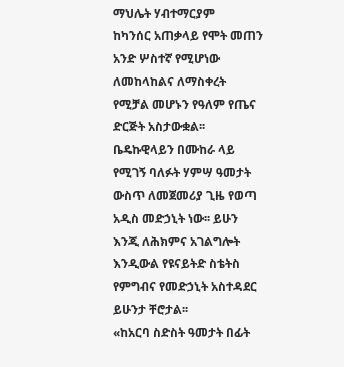ማህሌት ሃብተማርያም
ከካንሰር አጠቃላይ የሞት መጠን አንድ ሦስተኛ የሚሆነው ለመከላከልና ለማስቀረት የሚቻል መሆኑን የዓለም የጤና ድርጅት አስታውቋል፡፡
ቤዴኩዊላይን በሙከራ ላይ የሚገኝ ባለፉት ሃምሣ ዓመታት ውስጥ ለመጀመሪያ ጊዜ የወጣ አዲስ መድኃኒት ነው፡፡ ይሁን እንጂ ለሕክምና አገልግሎት እንዲውል የዩናይትድ ስቴትስ የምግብና የመድኃኒት አስተዳደር ይሁንታ ቸሮታል፡፡
«ከአርባ ስድስት ዓመታት በፊት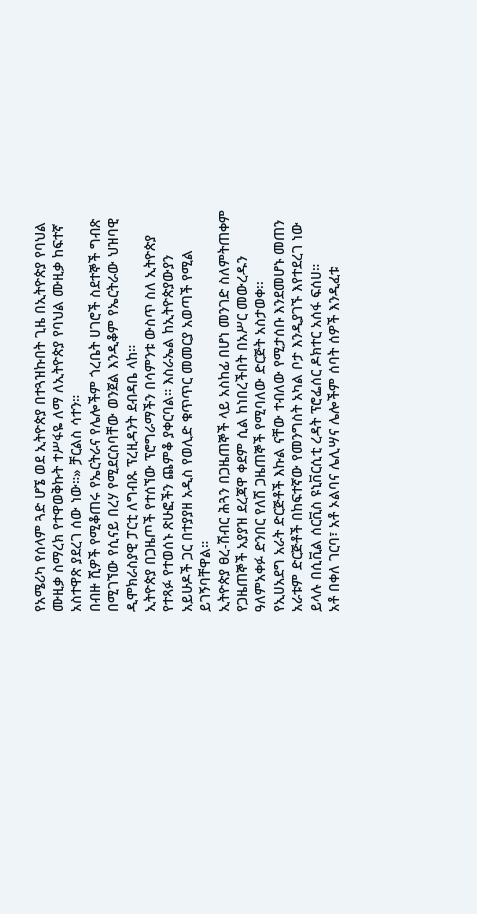የአሜሪካ የሰላም ጓድ ሆኜ ወደ ኢትዮጵያ በተጓዝኩበት ጊዜ በኢትዮጵያ የባህል ሙዚቃ ስማረክ የተዋወቅኩት ተሥፋዬ ለማ ለኢትዮጵያ የባህል ሙዚቃ ከፍተኛ አስተዋጽ ያደረገ ሰው ነው።» ቻርልስ ሳተን።
በብዙ ሺዎች የሚቆጠሩ የኤርትራና የሌሎችም ጎረቤት ሀገሮች ስደተኞች ግብጽ በሚገኘው የሲናይ በረሃ የሚደርስባቸው ወንጀል እንዲቆም የኤርትራው ህዝባዊ ዲሞክራስያዊ ፓርቲ ለግብጹ ፕረዚዳንት ደብዳቤ ላከ።
ኢትዮጵያ በጋዜጦች የተሰኘው ፕሮግራማችን በሳምንቱ ውስጥ ስለ ኢትዮጵያ የተጻፉ የተወሰኑ ጽሁፎችን ጨምቆ ያቀርባል። እስራኤል ከኢትዮጵያውያን አይሁዶች ጋር በተያያዘ አዲስ የወሊድ ቁጥጥር መመርያ አወጣች የሚል ይገኝባቸዋል።
ኢትዮጵያ ፀረ-ሽብር ሕጓን በጋዜጠኞች ላይ አስከፊ በሆነ መንገድ ስለምትጠቀም የጋዜጠኞች አያያዝ ደረጃዋ ቀደም ሲል ከነበረችበት በአሥር መውረዱን ዓለምአቀፉ ድንበር የለሽ ጋዜጠኞች የሚባለው ድርጅት አስታወቀ፡፡
የኢሀአደግ አራት ድርጅቶች እኩል ናቸው ተብለው የሚታሰቡ እንደመሆኑ መጠን አራቱም ድርጅቶች በከፍተኛው የመንግስት አካል ቦታ እንዲያገኙ እየተደረገ ነው ይላሉ በሲቪል ሰርቪስ ዩኒቨርሲቲ ረዳት ፕሮፌሰር ዶክተር አሰፋ ፍሰሀ።
አቶ በቀለ ገርባ፣ አቶ ኦልባና ሌሊሣና ሌሎችም ሰባት ሰዎች እንዲፈቱ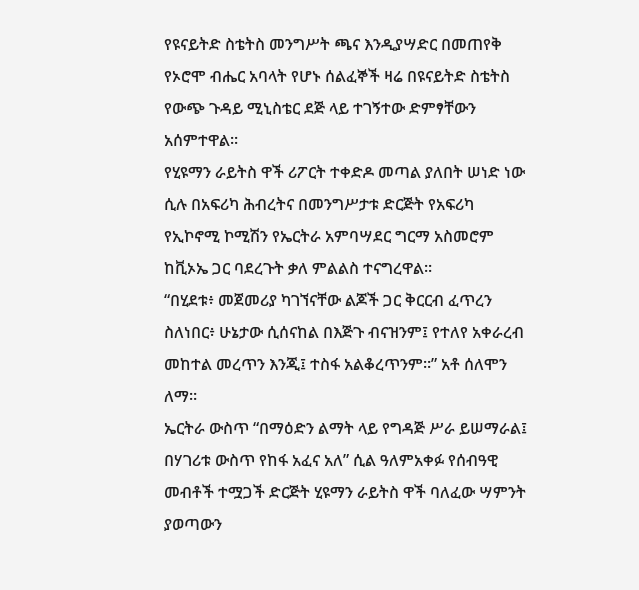የዩናይትድ ስቴትስ መንግሥት ጫና እንዲያሣድር በመጠየቅ የኦሮሞ ብሔር አባላት የሆኑ ሰልፈኞች ዛሬ በዩናይትድ ስቴትስ የውጭ ጉዳይ ሚኒስቴር ደጅ ላይ ተገኝተው ድምፃቸውን አሰምተዋል፡፡
የሂዩማን ራይትስ ዋች ሪፖርት ተቀድዶ መጣል ያለበት ሠነድ ነው ሲሉ በአፍሪካ ሕብረትና በመንግሥታቱ ድርጅት የአፍሪካ የኢኮኖሚ ኮሚሽን የኤርትራ አምባሣደር ግርማ አስመሮም ከቪኦኤ ጋር ባደረጉት ቃለ ምልልስ ተናግረዋል፡፡
“በሂደቱ፥ መጀመሪያ ካገኘናቸው ልጆች ጋር ቅርርብ ፈጥረን ስለነበር፥ ሁኔታው ሲሰናከል በእጅጉ ብናዝንም፤ የተለየ አቀራረብ መከተል መረጥን እንጂ፤ ተስፋ አልቆረጥንም።” አቶ ሰለሞን ለማ።
ኤርትራ ውስጥ “በማዕድን ልማት ላይ የግዳጅ ሥራ ይሠማራል፤ በሃገሪቱ ውስጥ የከፋ አፈና አለ” ሲል ዓለምአቀፉ የሰብዓዊ መብቶች ተሟጋች ድርጅት ሂዩማን ራይትስ ዋች ባለፈው ሣምንት ያወጣውን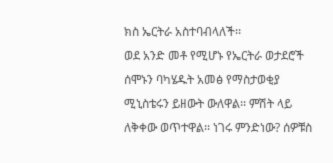ክስ ኤርትራ አስተባብላለች፡፡
ወደ አንድ መቶ የሚሆኑ የኤርትራ ወታደሮች ሰሞኑን ባካሄዱት አመፅ የማስታወቂያ ሚኒስቴሩን ይዘውት ውለዋል፡፡ ምሽት ላይ ለቅቀው ወጥተዋል፡፡ ነገሩ ምንድነው? ሰዎቹስ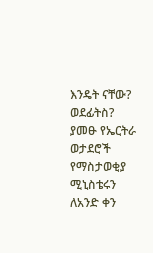እንዴት ናቸው? ወደፊትስ?
ያመፁ የኤርትራ ወታደሮች የማስታወቂያ ሚኒስቴሩን ለአንድ ቀን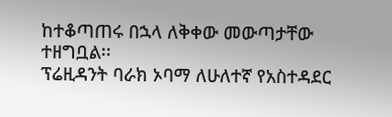ከተቆጣጠሩ በኋላ ለቅቀው መውጣታቸው ተዘግቧል፡፡
ፕሬዚዳንት ባራክ ኦባማ ለሁለተኛ የአስተዳደር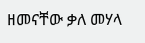ዘመናቸው ቃለ መሃላ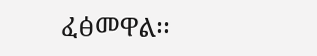ፈፅመዋል፡፡